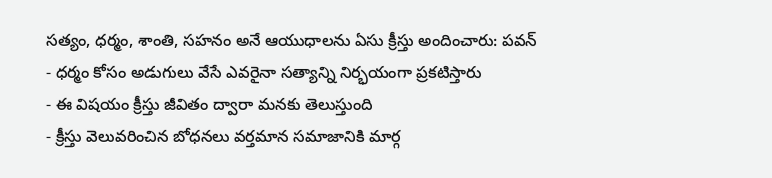సత్యం, ధర్మం, శాంతి, సహనం అనే ఆయుధాలను ఏసు క్రీస్తు అందించారు: పవన్
- ధర్మం కోసం అడుగులు వేసే ఎవరైనా సత్యాన్ని నిర్భయంగా ప్రకటిస్తారు
- ఈ విషయం క్రీస్తు జీవితం ద్వారా మనకు తెలుస్తుంది
- క్రీస్తు వెలువరించిన బోధనలు వర్తమాన సమాజానికి మార్గ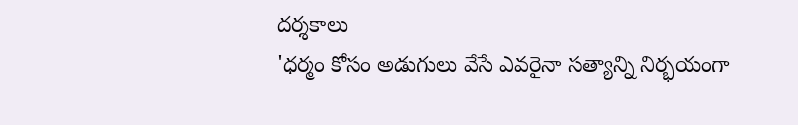దర్శకాలు
'ధర్మం కోసం అడుగులు వేసే ఎవరైనా సత్యాన్ని నిర్భయంగా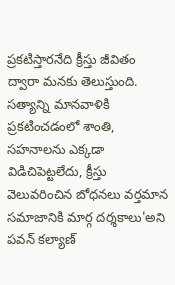ప్రకటిస్తారనేది క్రీస్తు జీవితం ద్వారా మనకు తెలుస్తుంది. సత్యాన్ని మానవాళికి ప్రకటించడంలో శాంతి, సహనాలను ఎక్కడా విడిచిపెట్టలేదు, క్రీస్తు వెలువరించిన బోధనలు వర్తమాన సమాజానికి మార్గ దర్శకాలు'అని పవన్ కల్యాణ్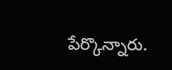పేర్కొన్నారు.